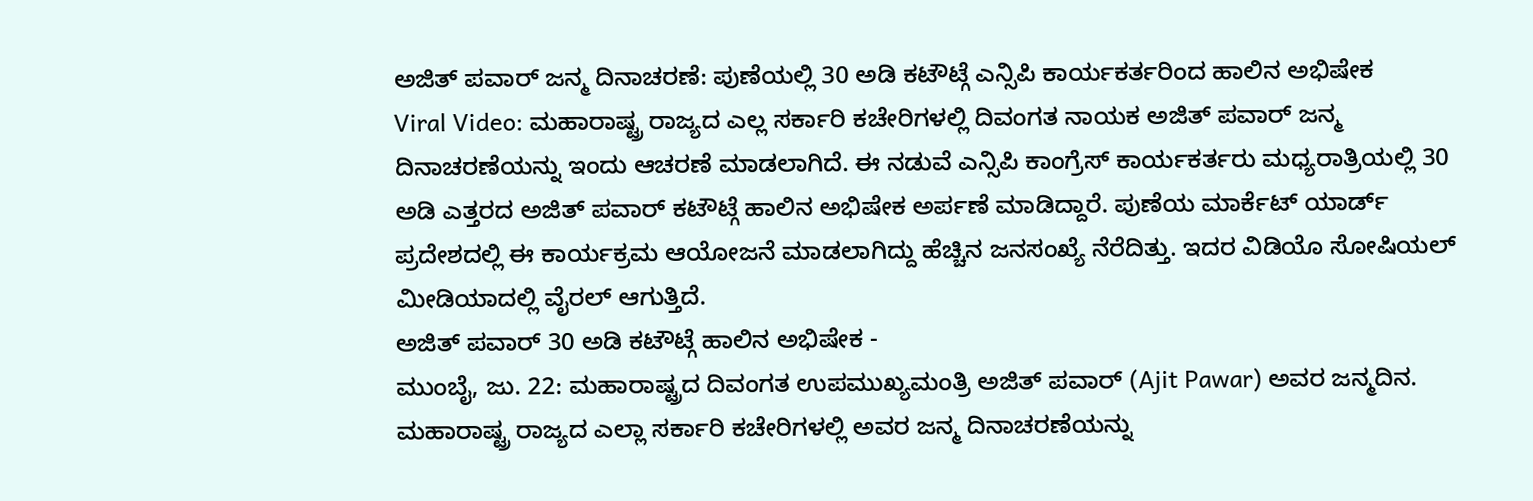ಅಜಿತ್ ಪವಾರ್ ಜನ್ಮ ದಿನಾಚರಣೆ: ಪುಣೆಯಲ್ಲಿ 30 ಅಡಿ ಕಟೌಟ್ಗೆ ಎನ್ಸಿಪಿ ಕಾರ್ಯಕರ್ತರಿಂದ ಹಾಲಿನ ಅಭಿಷೇಕ
Viral Video: ಮಹಾರಾಷ್ಟ್ರ ರಾಜ್ಯದ ಎಲ್ಲ ಸರ್ಕಾರಿ ಕಚೇರಿಗಳಲ್ಲಿ ದಿವಂಗತ ನಾಯಕ ಅಜಿತ್ ಪವಾರ್ ಜನ್ಮ ದಿನಾಚರಣೆಯನ್ನು ಇಂದು ಆಚರಣೆ ಮಾಡಲಾಗಿದೆ. ಈ ನಡುವೆ ಎನ್ಸಿಪಿ ಕಾಂಗ್ರೆಸ್ ಕಾರ್ಯಕರ್ತರು ಮಧ್ಯರಾತ್ರಿಯಲ್ಲಿ 30 ಅಡಿ ಎತ್ತರದ ಅಜಿತ್ ಪವಾರ್ ಕಟೌಟ್ಗೆ ಹಾಲಿನ ಅಭಿಷೇಕ ಅರ್ಪಣೆ ಮಾಡಿದ್ದಾರೆ. ಪುಣೆಯ ಮಾರ್ಕೆಟ್ ಯಾರ್ಡ್ ಪ್ರದೇಶದಲ್ಲಿ ಈ ಕಾರ್ಯಕ್ರಮ ಆಯೋಜನೆ ಮಾಡಲಾಗಿದ್ದು ಹೆಚ್ಚಿನ ಜನಸಂಖ್ಯೆ ನೆರೆದಿತ್ತು. ಇದರ ವಿಡಿಯೊ ಸೋಷಿಯಲ್ ಮೀಡಿಯಾದಲ್ಲಿ ವೈರಲ್ ಆಗುತ್ತಿದೆ.
ಅಜಿತ್ ಪವಾರ್ 30 ಅಡಿ ಕಟೌಟ್ಗೆ ಹಾಲಿನ ಅಭಿಷೇಕ -
ಮುಂಬೈ, ಜು. 22: ಮಹಾರಾಷ್ಟ್ರದ ದಿವಂಗತ ಉಪಮುಖ್ಯಮಂತ್ರಿ ಅಜಿತ್ ಪವಾರ್ (Ajit Pawar) ಅವರ ಜನ್ಮದಿನ. ಮಹಾರಾಷ್ಟ್ರ ರಾಜ್ಯದ ಎಲ್ಲಾ ಸರ್ಕಾರಿ ಕಚೇರಿಗಳಲ್ಲಿ ಅವರ ಜನ್ಮ ದಿನಾಚರಣೆಯನ್ನು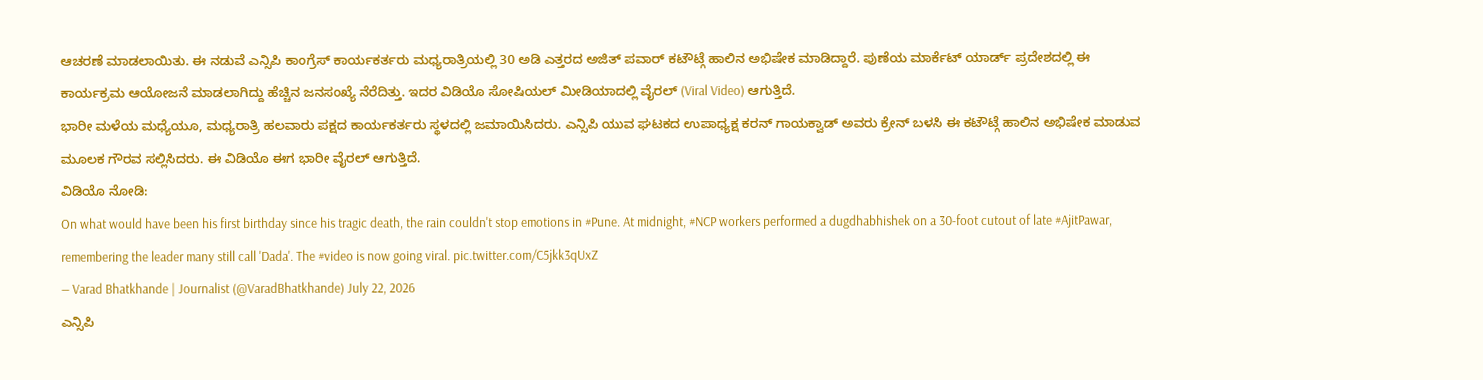ಆಚರಣೆ ಮಾಡಲಾಯಿತು. ಈ ನಡುವೆ ಎನ್ಸಿಪಿ ಕಾಂಗ್ರೆಸ್ ಕಾರ್ಯಕರ್ತರು ಮಧ್ಯರಾತ್ರಿಯಲ್ಲಿ 30 ಅಡಿ ಎತ್ತರದ ಅಜಿತ್ ಪವಾರ್ ಕಟೌಟ್ಗೆ ಹಾಲಿನ ಅಭಿಷೇಕ ಮಾಡಿದ್ದಾರೆ. ಪುಣೆಯ ಮಾರ್ಕೆಟ್ ಯಾರ್ಡ್ ಪ್ರದೇಶದಲ್ಲಿ ಈ ಕಾರ್ಯಕ್ರಮ ಆಯೋಜನೆ ಮಾಡಲಾಗಿದ್ದು ಹೆಚ್ಚಿನ ಜನಸಂಖ್ಯೆ ನೆರೆದಿತ್ತು. ಇದರ ವಿಡಿಯೊ ಸೋಷಿಯಲ್ ಮೀಡಿಯಾದಲ್ಲಿ ವೈರಲ್ (Viral Video) ಆಗುತ್ತಿದೆ.
ಭಾರೀ ಮಳೆಯ ಮಧ್ಯೆಯೂ, ಮಧ್ಯರಾತ್ರಿ ಹಲವಾರು ಪಕ್ಷದ ಕಾರ್ಯಕರ್ತರು ಸ್ಥಳದಲ್ಲಿ ಜಮಾಯಿಸಿದರು. ಎನ್ಸಿಪಿ ಯುವ ಘಟಕದ ಉಪಾಧ್ಯಕ್ಷ ಕರನ್ ಗಾಯಕ್ವಾಡ್ ಅವರು ಕ್ರೇನ್ ಬಳಸಿ ಈ ಕಟೌಟ್ಗೆ ಹಾಲಿನ ಅಭಿಷೇಕ ಮಾಡುವ ಮೂಲಕ ಗೌರವ ಸಲ್ಲಿಸಿದರು. ಈ ವಿಡಿಯೊ ಈಗ ಭಾರೀ ವೈರಲ್ ಆಗುತ್ತಿದೆ.
ವಿಡಿಯೊ ನೋಡಿ:
On what would have been his first birthday since his tragic death, the rain couldn't stop emotions in #Pune. At midnight, #NCP workers performed a dugdhabhishek on a 30-foot cutout of late #AjitPawar, remembering the leader many still call 'Dada'. The #video is now going viral. pic.twitter.com/C5jkk3qUxZ
— Varad Bhatkhande | Journalist (@VaradBhatkhande) July 22, 2026
ಎನ್ಸಿಪಿ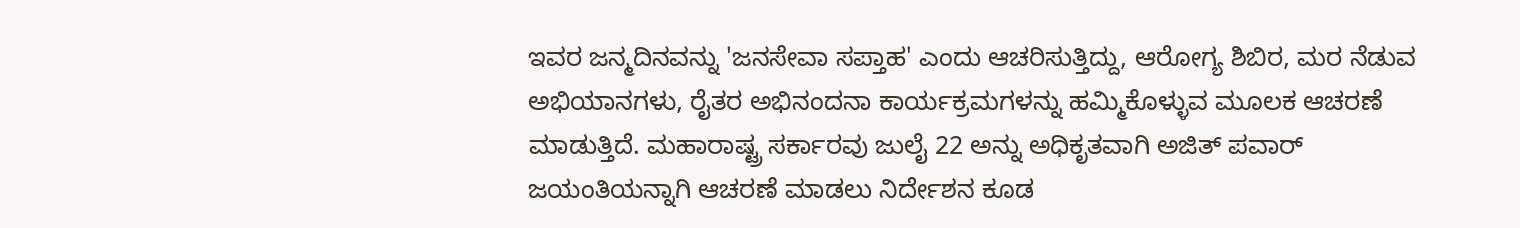ಇವರ ಜನ್ಮದಿನವನ್ನು 'ಜನಸೇವಾ ಸಪ್ತಾಹ' ಎಂದು ಆಚರಿಸುತ್ತಿದ್ದು, ಆರೋಗ್ಯ ಶಿಬಿರ, ಮರ ನೆಡುವ ಅಭಿಯಾನಗಳು, ರೈತರ ಅಭಿನಂದನಾ ಕಾರ್ಯಕ್ರಮಗಳನ್ನು ಹಮ್ಮಿಕೊಳ್ಳುವ ಮೂಲಕ ಆಚರಣೆ ಮಾಡುತ್ತಿದೆ. ಮಹಾರಾಷ್ಟ್ರ ಸರ್ಕಾರವು ಜುಲೈ 22 ಅನ್ನು ಅಧಿಕೃತವಾಗಿ ಅಜಿತ್ ಪವಾರ್ ಜಯಂತಿಯನ್ನಾಗಿ ಆಚರಣೆ ಮಾಡಲು ನಿರ್ದೇಶನ ಕೂಡ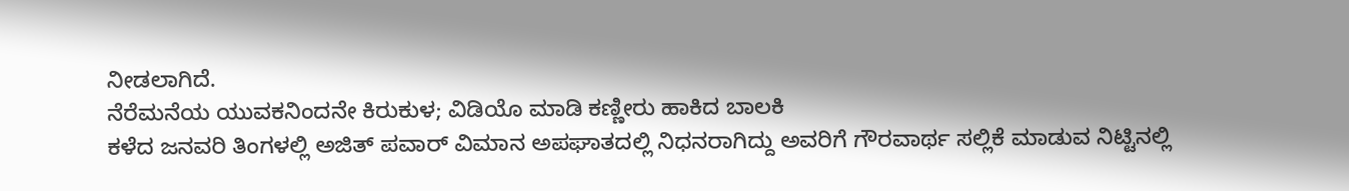ನೀಡಲಾಗಿದೆ.
ನೆರೆಮನೆಯ ಯುವಕನಿಂದನೇ ಕಿರುಕುಳ; ವಿಡಿಯೊ ಮಾಡಿ ಕಣ್ಣೀರು ಹಾಕಿದ ಬಾಲಕಿ
ಕಳೆದ ಜನವರಿ ತಿಂಗಳಲ್ಲಿ ಅಜಿತ್ ಪವಾರ್ ವಿಮಾನ ಅಪಘಾತದಲ್ಲಿ ನಿಧನರಾಗಿದ್ದು ಅವರಿಗೆ ಗೌರವಾರ್ಥ ಸಲ್ಲಿಕೆ ಮಾಡುವ ನಿಟ್ಟಿನಲ್ಲಿ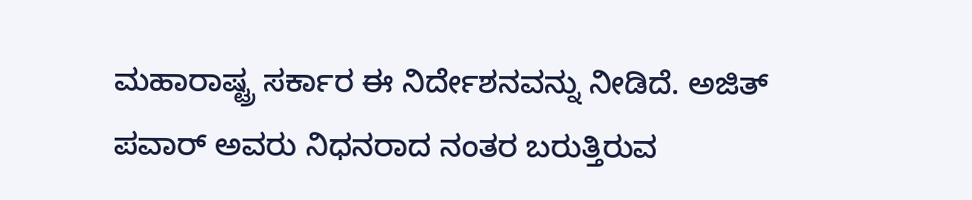ಮಹಾರಾಷ್ಟ್ರ ಸರ್ಕಾರ ಈ ನಿರ್ದೇಶನವನ್ನು ನೀಡಿದೆ. ಅಜಿತ್ ಪವಾರ್ ಅವರು ನಿಧನರಾದ ನಂತರ ಬರುತ್ತಿರುವ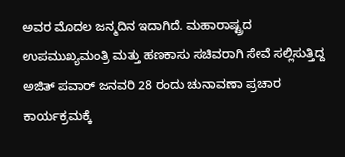ಅವರ ಮೊದಲ ಜನ್ಮದಿನ ಇದಾಗಿದೆ. ಮಹಾರಾಷ್ಟ್ರದ ಉಪಮುಖ್ಯಮಂತ್ರಿ ಮತ್ತು ಹಣಕಾಸು ಸಚಿವರಾಗಿ ಸೇವೆ ಸಲ್ಲಿಸುತ್ತಿದ್ದ ಅಜಿತ್ ಪವಾರ್ ಜನವರಿ 28 ರಂದು ಚುನಾವಣಾ ಪ್ರಚಾರ ಕಾರ್ಯಕ್ರಮಕ್ಕೆ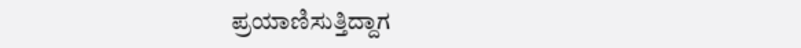ಪ್ರಯಾಣಿಸುತ್ತಿದ್ದಾಗ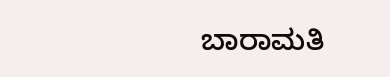ಬಾರಾಮತಿ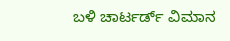ಬಳಿ ಚಾರ್ಟರ್ಡ್ ವಿಮಾನ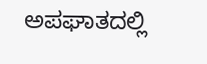ಅಪಘಾತದಲ್ಲಿ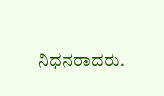ನಿಧನರಾದರು.